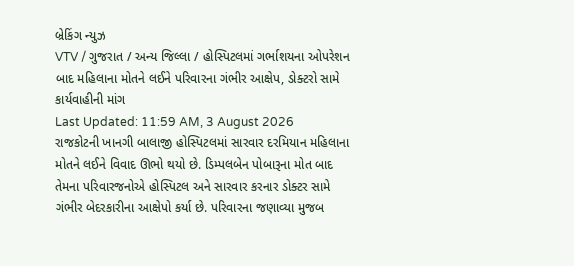બ્રેકિંગ ન્યુઝ
VTV / ગુજરાત / અન્ય જિલ્લા / હોસ્પિટલમાં ગર્ભાશયના ઓપરેશન બાદ મહિલાના મોતને લઈને પરિવારના ગંભીર આક્ષેપ, ડોક્ટરો સામે કાર્યવાહીની માંગ
Last Updated: 11:59 AM, 3 August 2026
રાજકોટની ખાનગી બાલાજી હોસ્પિટલમાં સારવાર દરમિયાન મહિલાના મોતને લઈને વિવાદ ઊભો થયો છે. ડિમ્પલબેન પોબારૂના મોત બાદ તેમના પરિવારજનોએ હોસ્પિટલ અને સારવાર કરનાર ડોક્ટર સામે ગંભીર બેદરકારીના આક્ષેપો કર્યા છે. પરિવારના જણાવ્યા મુજબ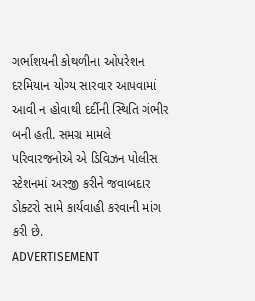ગર્ભાશયની કોથળીના ઓપરેશન દરમિયાન યોગ્ય સારવાર આપવામાં આવી ન હોવાથી દર્દીની સ્થિતિ ગંભીર બની હતી. સમગ્ર મામલે પરિવારજનોએ એ ડિવિઝન પોલીસ સ્ટેશનમાં અરજી કરીને જવાબદાર ડોક્ટરો સામે કાર્યવાહી કરવાની માંગ કરી છે.
ADVERTISEMENT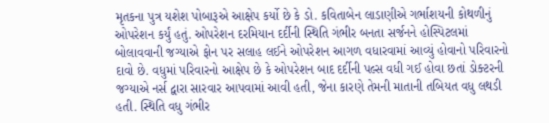મૃતકના પુત્ર યશેશ પોબારૂએ આક્ષેપ કર્યો છે કે ડો. કવિતાબેન લાડાણીએ ગર્ભાશયની કોથળીનું ઓપરેશન કર્યું હતું. ઓપરેશન દરમિયાન દર્દીની સ્થિતિ ગંભીર બનતા સર્જનને હોસ્પિટલમાં બોલાવવાની જગ્યાએ ફોન પર સલાહ લઈને ઓપરેશન આગળ વધારવામાં આવ્યું હોવાનો પરિવારનો દાવો છે. વધુમાં પરિવારનો આક્ષેપ છે કે ઓપરેશન બાદ દર્દીની પલ્સ વધી ગઈ હોવા છતાં ડોક્ટરની જગ્યાએ નર્સ દ્વારા સારવાર આપવામાં આવી હતી, જેના કારણે તેમની માતાની તબિયત વધુ લથડી હતી. સ્થિતિ વધુ ગંભીર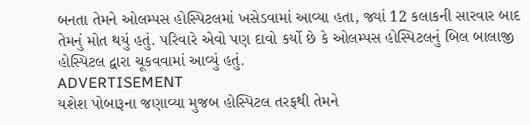બનતા તેમને ઓલમ્પસ હોસ્પિટલમાં ખસેડવામાં આવ્યા હતા, જ્યાં 12 કલાકની સારવાર બાદ તેમનું મોત થયું હતું. પરિવારે એવો પણ દાવો કર્યો છે કે ઓલમ્પસ હોસ્પિટલનું બિલ બાલાજી હોસ્પિટલ દ્વારા ચૂકવવામાં આવ્યું હતું.
ADVERTISEMENT
યશેશ પોબારૂના જણાવ્યા મુજબ હોસ્પિટલ તરફથી તેમને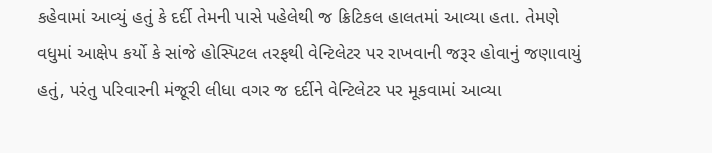કહેવામાં આવ્યું હતું કે દર્દી તેમની પાસે પહેલેથી જ ક્રિટિકલ હાલતમાં આવ્યા હતા. તેમણે વધુમાં આક્ષેપ કર્યો કે સાંજે હોસ્પિટલ તરફથી વેન્ટિલેટર પર રાખવાની જરૂર હોવાનું જણાવાયું હતું, પરંતુ પરિવારની મંજૂરી લીધા વગર જ દર્દીને વેન્ટિલેટર પર મૂકવામાં આવ્યા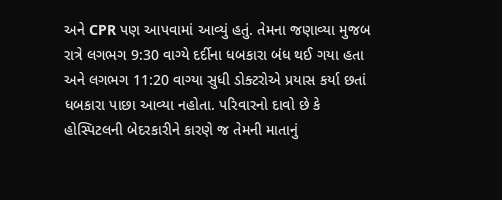અને CPR પણ આપવામાં આવ્યું હતું. તેમના જણાવ્યા મુજબ રાત્રે લગભગ 9:30 વાગ્યે દર્દીના ધબકારા બંધ થઈ ગયા હતા અને લગભગ 11:20 વાગ્યા સુધી ડોક્ટરોએ પ્રયાસ કર્યા છતાં ધબકારા પાછા આવ્યા નહોતા. પરિવારનો દાવો છે કે હોસ્પિટલની બેદરકારીને કારણે જ તેમની માતાનું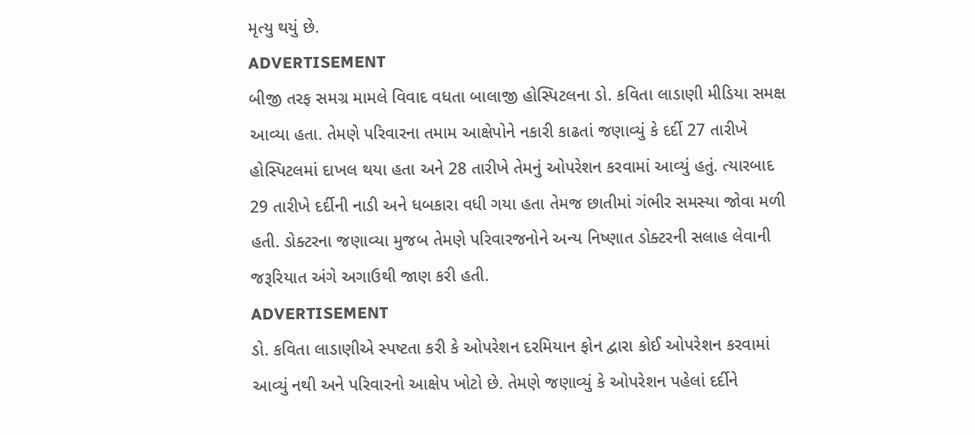મૃત્યુ થયું છે.
ADVERTISEMENT
બીજી તરફ સમગ્ર મામલે વિવાદ વધતા બાલાજી હોસ્પિટલના ડો. કવિતા લાડાણી મીડિયા સમક્ષ આવ્યા હતા. તેમણે પરિવારના તમામ આક્ષેપોને નકારી કાઢતાં જણાવ્યું કે દર્દી 27 તારીખે હોસ્પિટલમાં દાખલ થયા હતા અને 28 તારીખે તેમનું ઓપરેશન કરવામાં આવ્યું હતું. ત્યારબાદ 29 તારીખે દર્દીની નાડી અને ધબકારા વધી ગયા હતા તેમજ છાતીમાં ગંભીર સમસ્યા જોવા મળી હતી. ડોક્ટરના જણાવ્યા મુજબ તેમણે પરિવારજનોને અન્ય નિષ્ણાત ડોક્ટરની સલાહ લેવાની જરૂરિયાત અંગે અગાઉથી જાણ કરી હતી.
ADVERTISEMENT
ડો. કવિતા લાડાણીએ સ્પષ્ટતા કરી કે ઓપરેશન દરમિયાન ફોન દ્વારા કોઈ ઓપરેશન કરવામાં આવ્યું નથી અને પરિવારનો આક્ષેપ ખોટો છે. તેમણે જણાવ્યું કે ઓપરેશન પહેલાં દર્દીને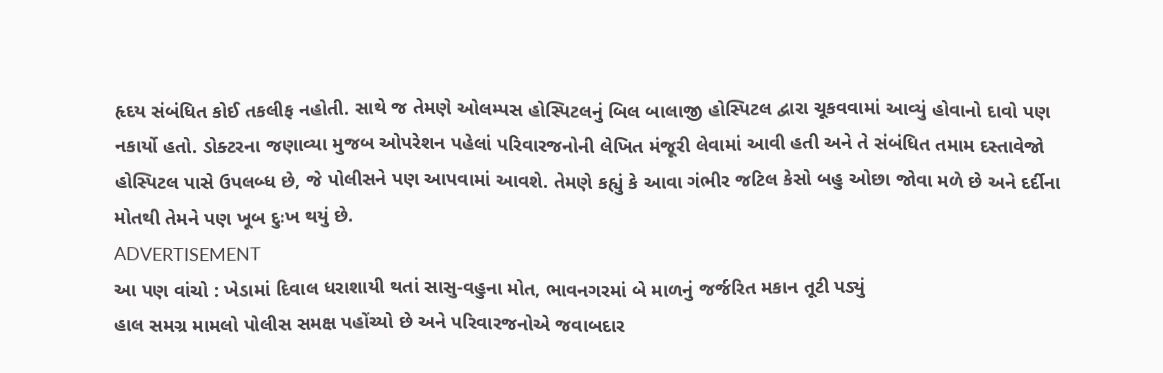હૃદય સંબંધિત કોઈ તકલીફ નહોતી. સાથે જ તેમણે ઓલમ્પસ હોસ્પિટલનું બિલ બાલાજી હોસ્પિટલ દ્વારા ચૂકવવામાં આવ્યું હોવાનો દાવો પણ નકાર્યો હતો. ડોક્ટરના જણાવ્યા મુજબ ઓપરેશન પહેલાં પરિવારજનોની લેખિત મંજૂરી લેવામાં આવી હતી અને તે સંબંધિત તમામ દસ્તાવેજો હોસ્પિટલ પાસે ઉપલબ્ધ છે, જે પોલીસને પણ આપવામાં આવશે. તેમણે કહ્યું કે આવા ગંભીર જટિલ કેસો બહુ ઓછા જોવા મળે છે અને દર્દીના મોતથી તેમને પણ ખૂબ દુઃખ થયું છે.
ADVERTISEMENT
આ પણ વાંચો : ખેડામાં દિવાલ ધરાશાયી થતાં સાસુ-વહુના મોત, ભાવનગરમાં બે માળનું જર્જરિત મકાન તૂટી પડ્યું
હાલ સમગ્ર મામલો પોલીસ સમક્ષ પહોંચ્યો છે અને પરિવારજનોએ જવાબદાર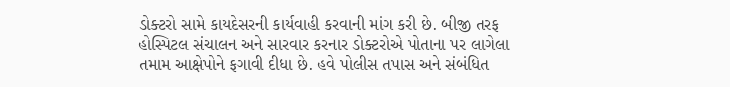ડોક્ટરો સામે કાયદેસરની કાર્યવાહી કરવાની માંગ કરી છે. બીજી તરફ હોસ્પિટલ સંચાલન અને સારવાર કરનાર ડોક્ટરોએ પોતાના પર લાગેલા તમામ આક્ષેપોને ફગાવી દીધા છે. હવે પોલીસ તપાસ અને સંબંધિત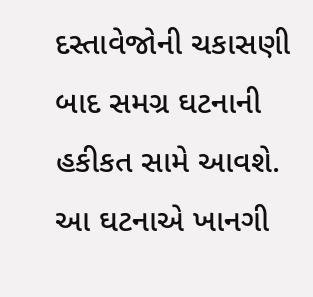દસ્તાવેજોની ચકાસણી બાદ સમગ્ર ઘટનાની હકીકત સામે આવશે. આ ઘટનાએ ખાનગી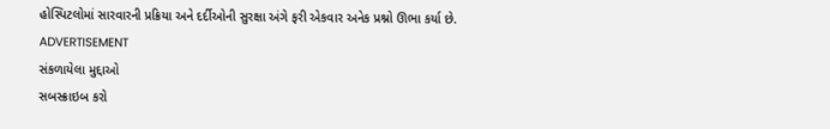હોસ્પિટલોમાં સારવારની પ્રક્રિયા અને દર્દીઓની સુરક્ષા અંગે ફરી એકવાર અનેક પ્રશ્નો ઊભા કર્યા છે.
ADVERTISEMENT
સંકળાયેલા મુદ્દાઓ
સબસ્ક્રાઇબ કરો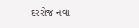દરરોજ નવા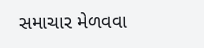સમાચાર મેળવવા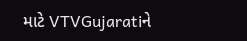માટે VTVGujaratiને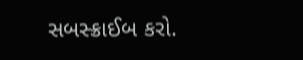સબસ્ક્રાઈબ કરો.